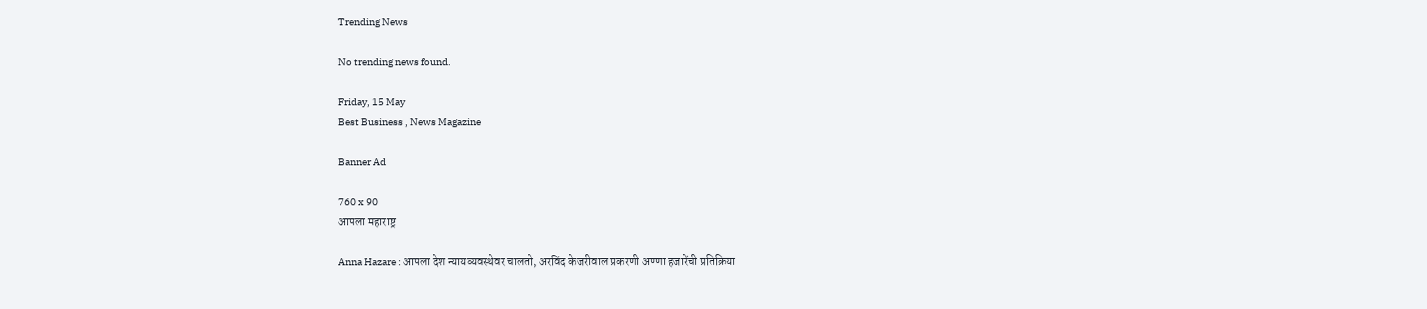Trending News

No trending news found.

Friday, 15 May
Best Business , News Magazine

Banner Ad

760 x 90
आपला महाराष्ट्र

Anna Hazare : आपला देश न्यायव्यवस्थेवर चालतो, अरविंद केजरीवाल प्रकरणी अण्णा हजारेंची प्रतिक्रिया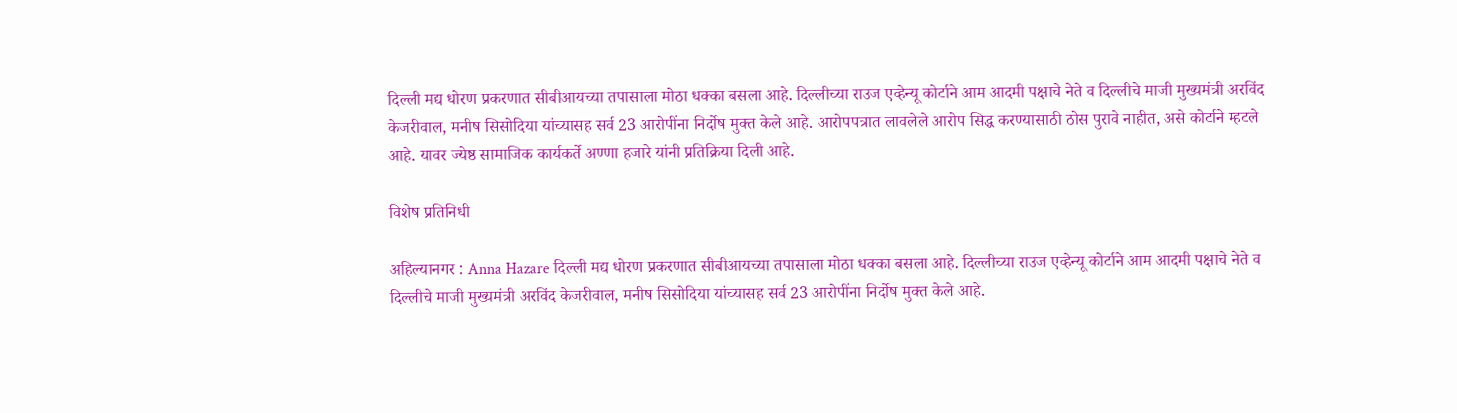दिल्ली मद्य धोरण प्रकरणात सीबीआयच्या तपासाला मोठा धक्का बसला आहे. दिल्लीच्या राउज एव्हेन्यू कोर्टाने आम आदमी पक्षाचे नेते व दिल्लीचे माजी मुख्यमंत्री अरविंद केजरीवाल, मनीष सिसोदिया यांच्यासह सर्व 23 आरोपींना निर्दोष मुक्त केले आहे. आरोपपत्रात लावलेले आरोप सिद्ध करण्यासाठी ठोस पुरावे नाहीत, असे कोर्टाने म्हटले आहे. यावर ज्येष्ठ सामाजिक कार्यकर्ते अण्णा हजारे यांनी प्रतिक्रिया दिली आहे.

विशेष प्रतिनिधी

अहिल्यानगर : Anna Hazare दिल्ली मद्य धोरण प्रकरणात सीबीआयच्या तपासाला मोठा धक्का बसला आहे. दिल्लीच्या राउज एव्हेन्यू कोर्टाने आम आदमी पक्षाचे नेते व दिल्लीचे माजी मुख्यमंत्री अरविंद केजरीवाल, मनीष सिसोदिया यांच्यासह सर्व 23 आरोपींना निर्दोष मुक्त केले आहे.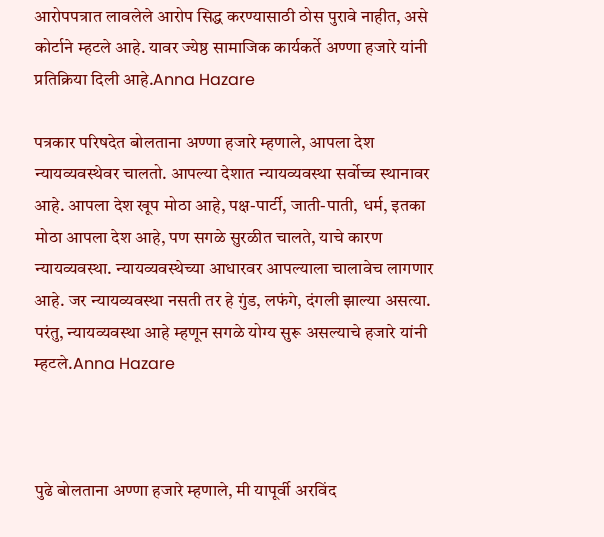आरोपपत्रात लावलेले आरोप सिद्ध करण्यासाठी ठोस पुरावे नाहीत, असे कोर्टाने म्हटले आहे. यावर ज्येष्ठ सामाजिक कार्यकर्ते अण्णा हजारे यांनी प्रतिक्रिया दिली आहे.Anna Hazare

पत्रकार परिषदेत बोलताना अण्णा हजारे म्हणाले, आपला देश न्यायव्यवस्थेवर चालतो. आपल्या देशात न्यायव्यवस्था सर्वोच्च स्थानावर आहे. आपला देश खूप मोठा आहे, पक्ष-पार्टी, जाती-पाती, धर्म, इतका मोठा आपला देश आहे, पण सगळे सुरळीत चालते, याचे कारण न्यायव्यवस्था. न्यायव्यवस्थेच्या आधारवर आपल्याला चालावेच लागणार आहे. जर न्यायव्यवस्था नसती तर हे गुंड, लफंगे, दंगली झाल्या असत्या. परंतु, न्यायव्यवस्था आहे म्हणून सगळे योग्य सुरू असल्याचे हजारे यांनी म्हटले.Anna Hazare



पुढे बोलताना अण्णा हजारे म्हणाले, मी यापूर्वी अरविंद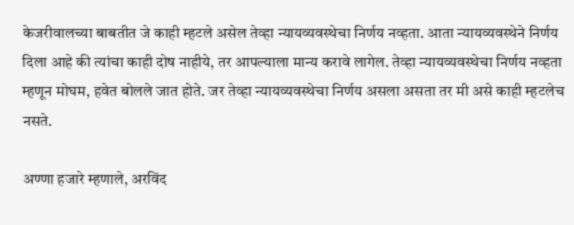केजरीवालच्या बाबतीत जे काही म्हटले असेल तेव्हा न्यायव्यवस्थेचा निर्णय नव्हता. आता न्यायव्यवस्थेने निर्णय दिला आहे की त्यांचा काही दोष नाहीये, तर आपल्याला मान्य करावे लागेल. तेव्हा न्यायव्यवस्थेचा निर्णय नव्हता म्हणून मोघम, हवेत बोलले जात होते. जर तेव्हा न्यायव्यवस्थेचा निर्णय असला असता तर मी असे काही म्हटलेच नसते.

अण्णा हजारे म्हणाले, अरविंद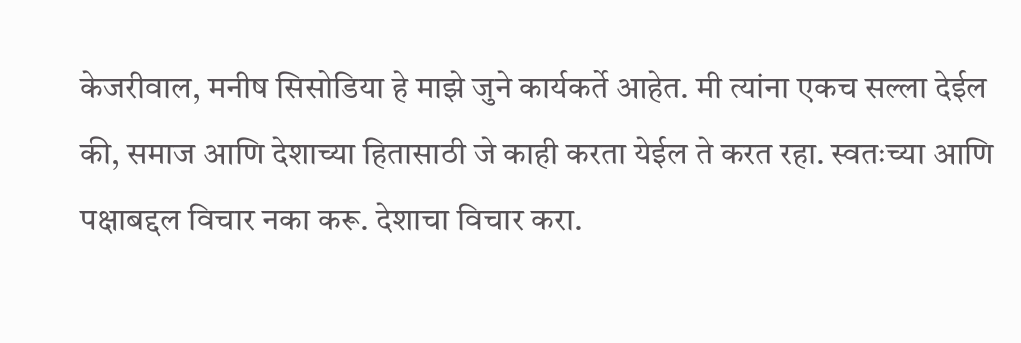केजरीवाल, मनीष सिसोडिया हे माझे जुने कार्यकर्ते आहेत. मी त्यांना एकच सल्ला देईल की, समाज आणि देशाच्या हितासाठी जे काही करता येईल ते करत रहा. स्वतःच्या आणि पक्षाबद्दल विचार नका करू. देशाचा विचार करा.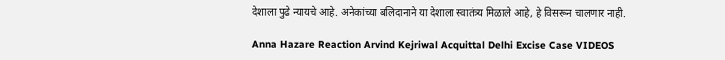देशाला पुढे न्यायचे आहे. अनेकांच्या बलिदानाने या देशाला स्वातंत्र्य मिळाले आहे, हे विसरून चालणार नाही.

Anna Hazare Reaction Arvind Kejriwal Acquittal Delhi Excise Case VIDEOS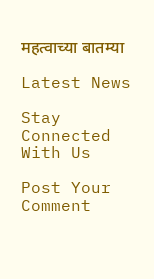महत्वाच्या बातम्या

Latest News

Stay Connected With Us

Post Your Comment